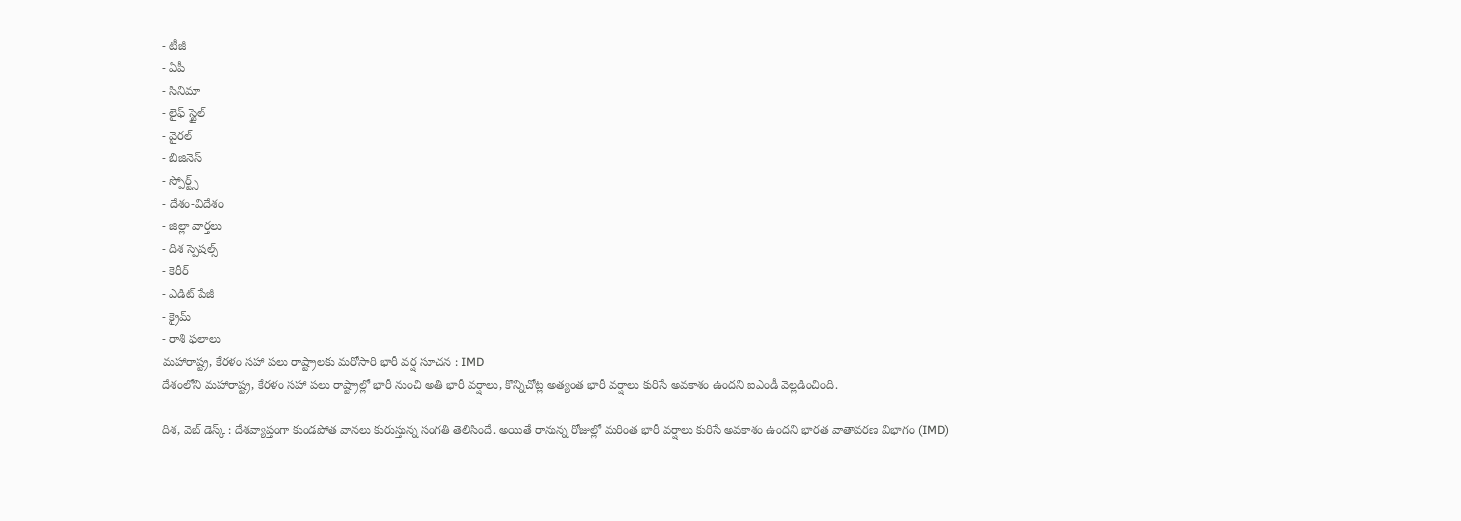- టీజీ
- ఏపీ
- సినిమా
- లైఫ్ స్టైల్
- వైరల్
- బిజినెస్
- స్పోర్ట్స్
- దేశం-విదేశం
- జిల్లా వార్తలు
- దిశ స్పెషల్స్
- కెరీర్
- ఎడిట్ పేజీ
- క్రైమ్
- రాశి ఫలాలు
మహారాష్ట్ర, కేరళం సహా పలు రాష్ట్రాలకు మరోసారి భారీ వర్ష సూచన : IMD
దేశంలోని మహారాష్ట్ర, కేరళం సహా పలు రాష్ట్రాల్లో భారీ నుంచి అతి భారీ వర్షాలు, కొన్నిచోట్ల అత్యంత భారీ వర్షాలు కురిసే అవకాశం ఉందని ఐఎండీ వెల్లడించింది.

దిశ, వెబ్ డెస్క్ : దేశవ్యాప్తంగా కుండపోత వానలు కురుస్తున్న సంగతి తెలిసిందే. అయితే రానున్న రోజుల్లో మరింత భారీ వర్షాలు కురిసే అవకాశం ఉందని భారత వాతావరణ విభాగం (IMD)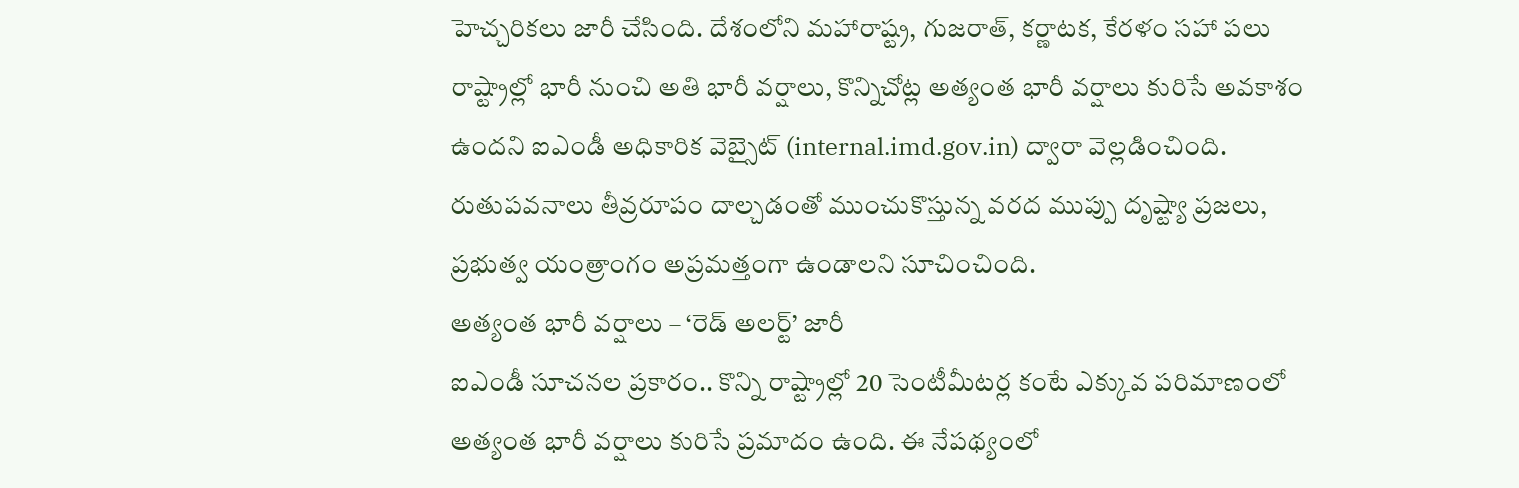హెచ్చరికలు జారీ చేసింది. దేశంలోని మహారాష్ట్ర, గుజరాత్, కర్ణాటక, కేరళం సహా పలు రాష్ట్రాల్లో భారీ నుంచి అతి భారీ వర్షాలు, కొన్నిచోట్ల అత్యంత భారీ వర్షాలు కురిసే అవకాశం ఉందని ఐఎండీ అధికారిక వెబ్సైట్ (internal.imd.gov.in) ద్వారా వెల్లడించింది. రుతుపవనాలు తీవ్రరూపం దాల్చడంతో ముంచుకొస్తున్న వరద ముప్పు దృష్ట్యా ప్రజలు, ప్రభుత్వ యంత్రాంగం అప్రమత్తంగా ఉండాలని సూచించింది.
అత్యంత భారీ వర్షాలు – ‘రెడ్ అలర్ట్’ జారీ
ఐఎండీ సూచనల ప్రకారం.. కొన్ని రాష్ట్రాల్లో 20 సెంటీమీటర్ల కంటే ఎక్కువ పరిమాణంలో అత్యంత భారీ వర్షాలు కురిసే ప్రమాదం ఉంది. ఈ నేపథ్యంలో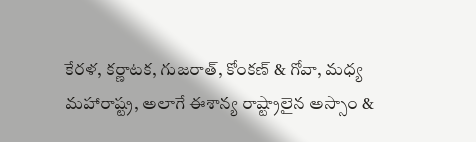కేరళ, కర్ణాటక, గుజరాత్, కోంకణ్ & గోవా, మధ్య మహారాష్ట్ర, అలాగే ఈశాన్య రాష్ట్రాలైన అస్సాం &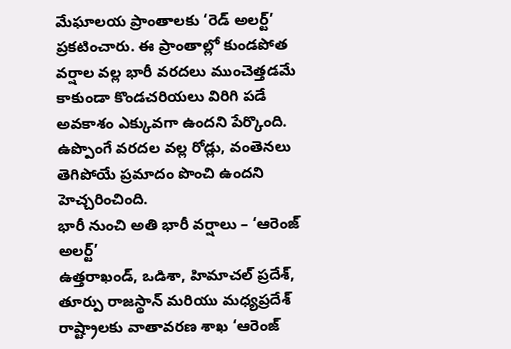మేఘాలయ ప్రాంతాలకు ‘రెడ్ అలర్ట్’ ప్రకటించారు. ఈ ప్రాంతాల్లో కుండపోత వర్షాల వల్ల భారీ వరదలు ముంచెత్తడమే కాకుండా కొండచరియలు విరిగి పడే అవకాశం ఎక్కువగా ఉందని పేర్కొంది. ఉప్పొంగే వరదల వల్ల రోడ్లు, వంతెనలు తెగిపోయే ప్రమాదం పొంచి ఉందని హెచ్చరించింది.
భారీ నుంచి అతి భారీ వర్షాలు – ‘ఆరెంజ్ అలర్ట్’
ఉత్తరాఖండ్, ఒడిశా, హిమాచల్ ప్రదేశ్, తూర్పు రాజస్థాన్ మరియు మధ్యప్రదేశ్ రాష్ట్రాలకు వాతావరణ శాఖ ‘ఆరెంజ్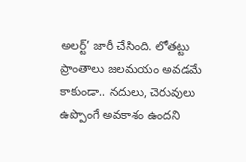అలర్ట్’ జారీ చేసింది. లోతట్టు ప్రాంతాలు జలమయం అవడమే కాకుండా.. నదులు, చెరువులు ఉప్పొంగే అవకాశం ఉందని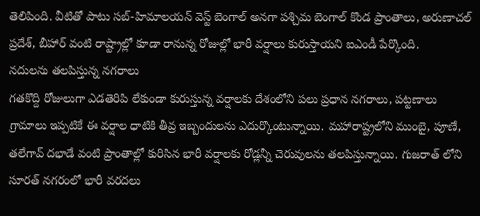తెలిపింది. వీటితో పాటు సబ్-హిమాలయన్ వెస్ట్ బెంగాల్ అనగా పశ్చిమ బెంగాల్ కొండ ప్రాంతాలు, అరుణాచల్ ప్రదేశ్, బీహార్ వంటి రాష్ట్రాల్లో కూడా రానున్న రోజుల్లో భారీ వర్షాలు కురుస్తాయని ఐఎండీ పేర్కొంది.
నదులను తలపిస్తున్న నగరాలు
గతకొద్ది రోజులుగా ఎడతెరిపి లేకుండా కురుస్తున్న వర్షాలకు దేశంలోని పలు ప్రధాన నగరాలు, పట్టణాలు గ్రామాలు ఇప్పటికే ఈ వర్షాల ధాటికి తీవ్ర ఇబ్బందులను ఎదుర్కొంటున్నాయి. మహారాష్ట్రలోని ముంబై, పూణే, తలేగావ్ దభాడే వంటి ప్రాంతాల్లో కురిసిన భారీ వర్షాలకు రోడ్లన్నీ చెరువులను తలపిస్తున్నాయి. గుజరాత్ లోని సూరత్ నగరంలో భారీ వరదలు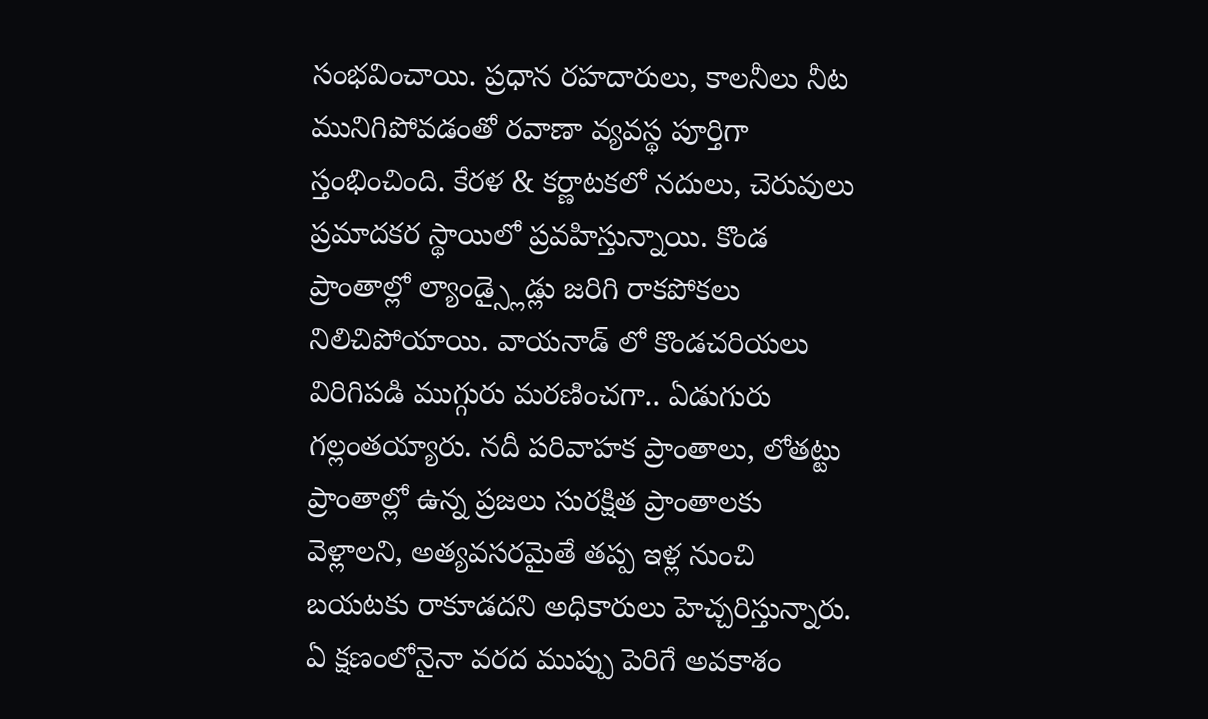సంభవించాయి. ప్రధాన రహదారులు, కాలనీలు నీట మునిగిపోవడంతో రవాణా వ్యవస్థ పూర్తిగా స్తంభించింది. కేరళ & కర్ణాటకలో నదులు, చెరువులు ప్రమాదకర స్థాయిలో ప్రవహిస్తున్నాయి. కొండ ప్రాంతాల్లో ల్యాండ్స్లైడ్లు జరిగి రాకపోకలు నిలిచిపోయాయి. వాయనాడ్ లో కొండచరియలు విరిగిపడి ముగ్గురు మరణించగా.. ఏడుగురు గల్లంతయ్యారు. నదీ పరివాహక ప్రాంతాలు, లోతట్టు ప్రాంతాల్లో ఉన్న ప్రజలు సురక్షిత ప్రాంతాలకు వెళ్లాలని, అత్యవసరమైతే తప్ప ఇళ్ల నుంచి బయటకు రాకూడదని అధికారులు హెచ్చరిస్తున్నారు. ఏ క్షణంలోనైనా వరద ముప్పు పెరిగే అవకాశం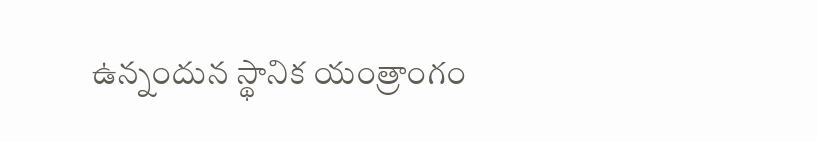ఉన్నందున స్థానిక యంత్రాంగం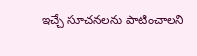ఇచ్చే సూచనలను పాటించాలని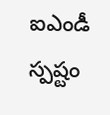ఐఎండీ స్పష్టం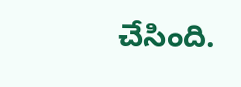చేసింది.